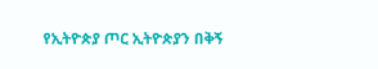የኢትዮጵያ ጦር ኢትዮጵያን በቅኝ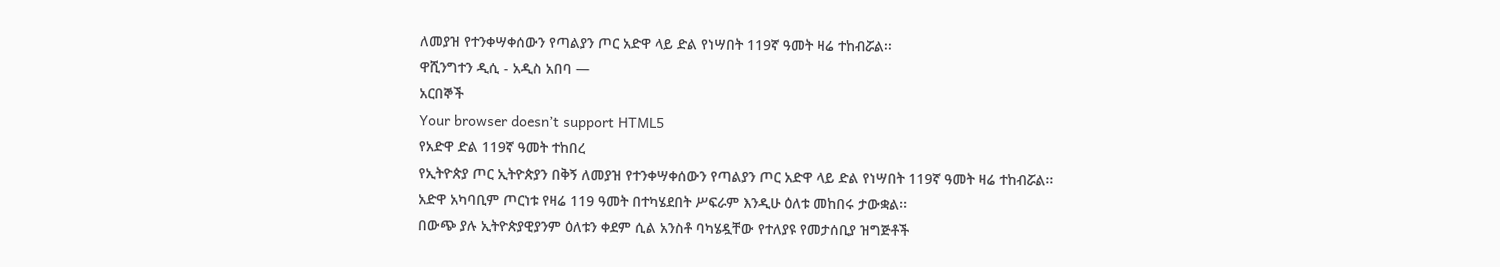ለመያዝ የተንቀሣቀሰውን የጣልያን ጦር አድዋ ላይ ድል የነሣበት 119ኛ ዓመት ዛሬ ተከብሯል፡፡
ዋሺንግተን ዲሲ - አዲስ አበባ —
አርበኞች
Your browser doesn’t support HTML5
የአድዋ ድል 119ኛ ዓመት ተከበረ
የኢትዮጵያ ጦር ኢትዮጵያን በቅኝ ለመያዝ የተንቀሣቀሰውን የጣልያን ጦር አድዋ ላይ ድል የነሣበት 119ኛ ዓመት ዛሬ ተከብሯል፡፡
አድዋ አካባቢም ጦርነቱ የዛሬ 119 ዓመት በተካሄደበት ሥፍራም እንዲሁ ዕለቱ መከበሩ ታውቋል፡፡
በውጭ ያሉ ኢትዮጵያዊያንም ዕለቱን ቀደም ሲል አንስቶ ባካሄዷቸው የተለያዩ የመታሰቢያ ዝግጅቶች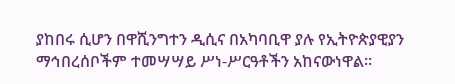ያከበሩ ሲሆን በዋሺንግተን ዲሲና በአካባቢዋ ያሉ የኢትዮጵያዊያን ማኅበረሰቦችም ተመሣሣይ ሥነ-ሥርዓቶችን አከናውነዋል፡፡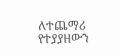ለተጨማሪ የተያያዘውን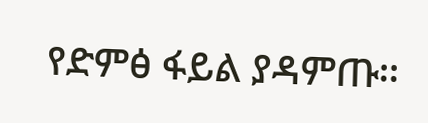የድምፅ ፋይል ያዳምጡ፡፡